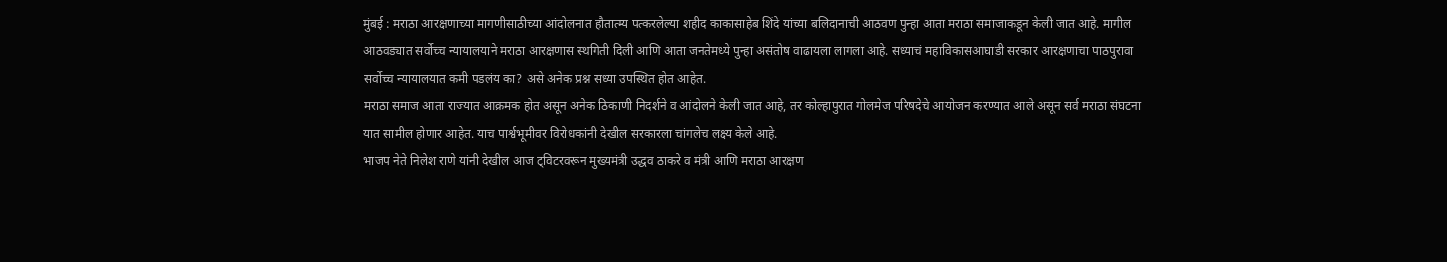मुंबई : मराठा आरक्षणाच्या मागणीसाठीच्या आंदोलनात हौतात्म्य पत्करलेल्या शहीद काकासाहेब शिंदे यांच्या बलिदानाची आठवण पुन्हा आता मराठा समाजाकडून केली जात आहे. मागील आठवड्यात सर्वोच्च न्यायालयाने मराठा आरक्षणास स्थगिती दिली आणि आता जनतेमध्ये पुन्हा असंतोष वाढायला लागला आहे. सध्याचं महाविकासआघाडी सरकार आरक्षणाचा पाठपुरावा सर्वोच्च न्यायालयात कमी पडलंय का? असे अनेक प्रश्न सध्या उपस्थित होत आहेत.
मराठा समाज आता राज्यात आक्रमक होत असून अनेक ठिकाणी निदर्शने व आंदोलने केली जात आहे, तर कोल्हापुरात गोलमेज परिषदेचे आयोजन करण्यात आले असून सर्व मराठा संघटना यात सामील होणार आहेत. याच पार्श्वभूमीवर विरोधकांनी देखील सरकारला चांगलेच लक्ष्य केले आहे.
भाजप नेते निलेश राणे यांनी देखील आज ट्विटरवरून मुख्यमंत्री उद्धव ठाकरे व मंत्री आणि मराठा आरक्षण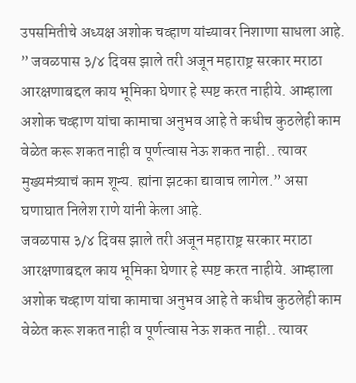उपसमितीचे अध्यक्ष अशोक चव्हाण यांच्यावर निशाणा साधला आहे. ” जवळपास ३/४ दिवस झाले तरी अजून महाराष्ट्र सरकार मराठा आरक्षणाबद्दल काय भूमिका घेणार हे स्पष्ट करत नाहीये. आम्हाला अशोक चव्हाण यांचा कामाचा अनुभव आहे ते कधीच कुठलेही काम वेळेत करू शकत नाही व पूर्णत्वास नेऊ शकत नाही.. त्यावर मुख्यमंत्र्याचं काम शून्य. ह्यांना झटका द्यावाच लागेल.” असा घणाघात निलेश राणे यांनी केला आहे.
जवळपास ३/४ दिवस झाले तरी अजून महाराष्ट्र सरकार मराठा आरक्षणाबद्दल काय भूमिका घेणार हे स्पष्ट करत नाहीये. आम्हाला अशोक चव्हाण यांचा कामाचा अनुभव आहे ते कधीच कुठलेही काम वेळेत करू शकत नाही व पूर्णत्वास नेऊ शकत नाही.. त्यावर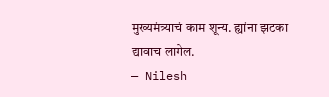मुख्यमंत्र्याचं काम शून्य. ह्यांना झटका द्यावाच लागेल.
— Nilesh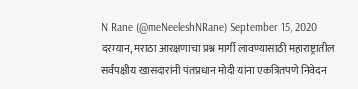N Rane (@meNeeleshNRane) September 15, 2020
दरम्यान, मराठा आरक्षणाचा प्रश्न मार्गी लावण्यासाठी महाराष्ट्रातील सर्वपक्षीय खासदारांनी पंतप्रधान मोदी यांना एकत्रितपणे निवेदन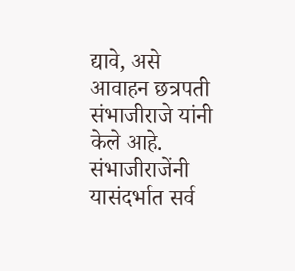द्यावे, असे आवाहन छत्रपती संभाजीराजे यांनी केले आहे. संभाजीराजेंनी यासंदर्भात सर्व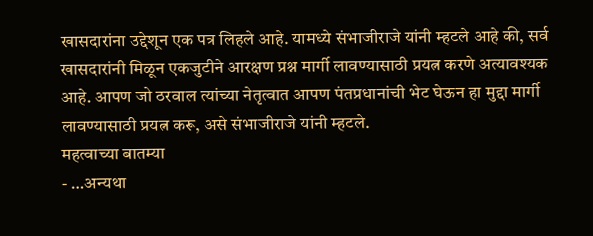खासदारांना उद्देशून एक पत्र लिहले आहे. यामध्ये संभाजीराजे यांनी म्हटले आहे की, सर्व खासदारांनी मिळून एकजुटीने आरक्षण प्रश्न मार्गी लावण्यासाठी प्रयत्न करणे अत्यावश्यक आहे. आपण जो ठरवाल त्यांच्या नेतृत्वात आपण पंतप्रधानांची भेट घेऊन हा मुद्दा मार्गी लावण्यासाठी प्रयत्न करू, असे संभाजीराजे यांनी म्हटले.
महत्वाच्या बातम्या
- …अन्यथा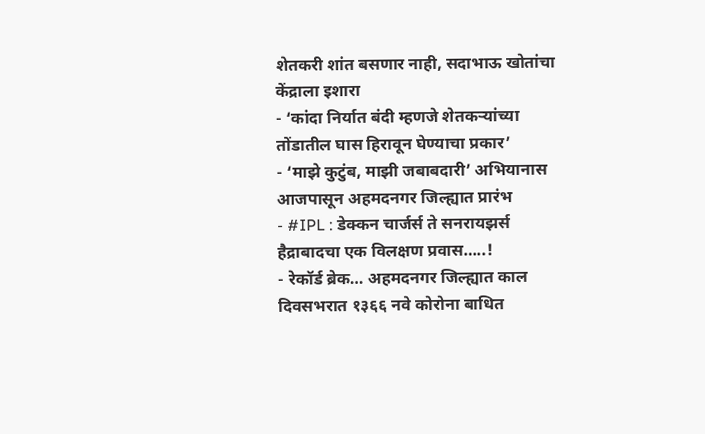शेतकरी शांत बसणार नाही, सदाभाऊ खोतांचा केंद्राला इशारा
- ‘कांदा निर्यात बंदी म्हणजे शेतकऱ्यांच्या तोंडातील घास हिरावून घेण्याचा प्रकार’
- ‘माझे कुटुंब, माझी जबाबदारी’ अभियानास आजपासून अहमदनगर जिल्ह्यात प्रारंभ
- #IPL : डेक्कन चार्जर्स ते सनरायझर्स हैद्राबादचा एक विलक्षण प्रवास…..!
- रेकॉर्ड ब्रेक… अहमदनगर जिल्ह्यात काल दिवसभरात १३६६ नवे कोरोना बाधित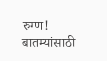रुग्ण!
बातम्यांसाठी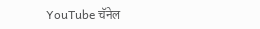YouTube चॅनेल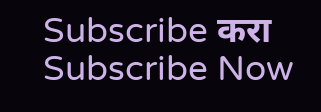Subscribe करा
Subscribe Now